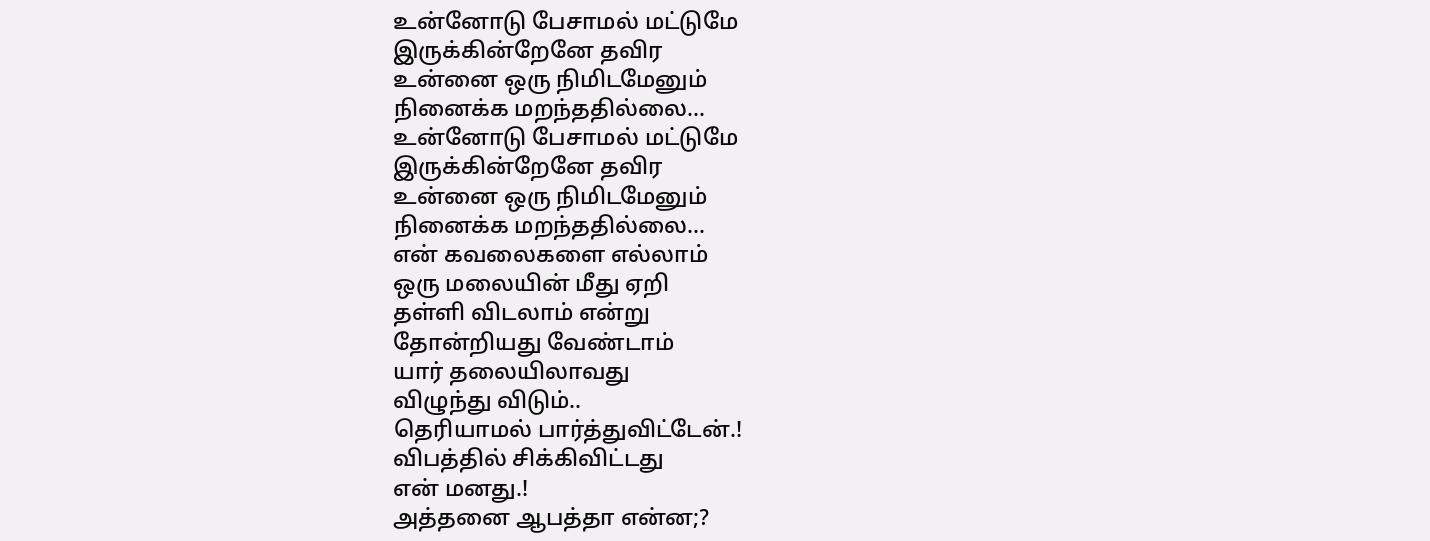உன்னோடு பேசாமல் மட்டுமே
இருக்கின்றேனே தவிர
உன்னை ஒரு நிமிடமேனும்
நினைக்க மறந்ததில்லை...
உன்னோடு பேசாமல் மட்டுமே
இருக்கின்றேனே தவிர
உன்னை ஒரு நிமிடமேனும்
நினைக்க மறந்ததில்லை...
என் கவலைகளை எல்லாம்
ஒரு மலையின் மீது ஏறி
தள்ளி விடலாம் என்று
தோன்றியது வேண்டாம்
யார் தலையிலாவது
விழுந்து விடும்..
தெரியாமல் பார்த்துவிட்டேன்.!
விபத்தில் சிக்கிவிட்டது
என் மனது.!
அத்தனை ஆபத்தா என்ன;?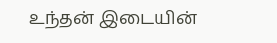உந்தன் இடையின்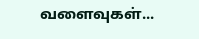வளைவுகள்...